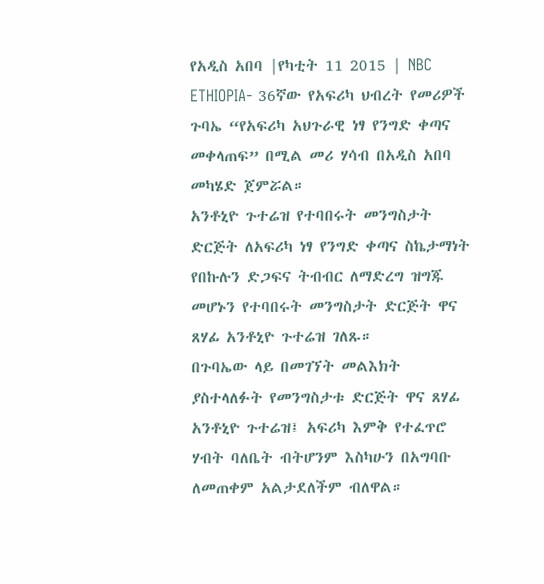የአዲስ አበባ |የካቲት 11 2015 | NBC ETHIOPIA- 36ኛው የአፍሪካ ህብረት የመሪዎች ጉባኤ “የአፍሪካ አህጉራዊ ነፃ የንግድ ቀጣና መቀላጠፍ” በሚል መሪ ሃሳብ በአዲስ አበባ መካሄድ ጀምሯል።
አንቶኒዮ ጉተሬዝ የተባበሩት መንግስታት ድርጅት ለአፍሪካ ነፃ የንግድ ቀጣና ስኬታማነት የበኩሉን ድጋፍና ትብብር ለማድረግ ዝግጁ መሆኑን የተባበሩት መንግስታት ድርጅት ዋና ጸሃፊ አንቶኒዮ ጉተሬዝ ገለጹ።
በጉባኤው ላይ በመገኘት መልእክት ያስተላለፉት የመንግስታቱ ድርጅት ዋና ጸሃፊ አንቶኒዮ ጉተሬዝ፤ አፍሪካ እምቅ የተፈጥሮ ሃብት ባለቤት ብትሆንም እስካሁን በአግባቡ ለመጠቀም አልታደለችም ብለዋል።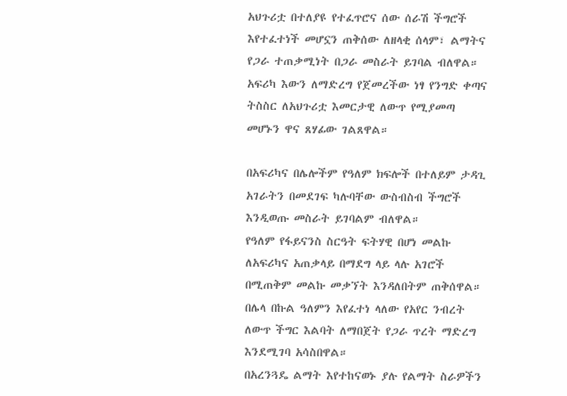አህጉሪቷ በተለያዩ የተፈጥሮና ሰው ሰራሽ ችግሮች እየተፈተነች መሆኗን ጠቅሰው ለዘላቂ ሰላም፣ ልማትና የጋራ ተጠቃሚነት በጋራ መስራት ይገባል ብለዋል።
አፍሪካ እውን ለማድረግ የጀመረችው ነፃ የንግድ ቀጣና ትስስር ለአህጉሪቷ እመርታዊ ለውጥ የሚያመጣ መሆኑን ዋና ጸሃፊው ገልጸዋል።

በአፍሪካና በሌሎችም የዓለም ክፍሎች በተለይም ታዳጊ አገራትን በመደገፍ ካሉባቸው ውስብስብ ችግሮች እንዲወጡ መስራት ይገባልም ብለዋል።
የዓለም የፋይናንስ ስርዓት ፍትሃዊ በሆነ መልኩ ለአፍሪካና አጠቃላይ በማደግ ላይ ላሉ አገሮች በሚጠቅም መልኩ መቃኘት እንዳለበትም ጠቅሰዋል።
በሌላ በኩል ዓለምን እየፈተነ ላለው የአየር ንብረት ለውጥ ችግር እልባት ለማበጀት የጋራ ጥረት ማድረግ እንደሚገባ አሳስበዋል።
በአረንጓዴ ልማት እየተከናወኑ ያሉ የልማት ስራዎችን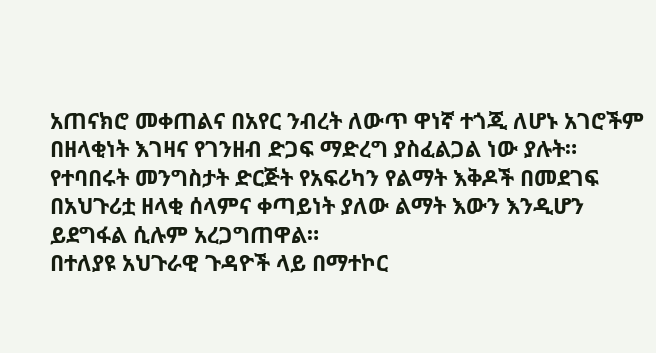አጠናክሮ መቀጠልና በአየር ንብረት ለውጥ ዋነኛ ተጎጂ ለሆኑ አገሮችም በዘላቂነት እገዛና የገንዘብ ድጋፍ ማድረግ ያስፈልጋል ነው ያሉት።
የተባበሩት መንግስታት ድርጅት የአፍሪካን የልማት እቅዶች በመደገፍ በአህጉሪቷ ዘላቂ ሰላምና ቀጣይነት ያለው ልማት እውን እንዲሆን ይደግፋል ሲሉም አረጋግጠዋል።
በተለያዩ አህጉራዊ ጉዳዮች ላይ በማተኮር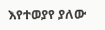እየተወያየ ያለው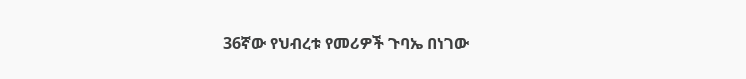36ኛው የህብረቱ የመሪዎች ጉባኤ በነገው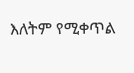እለትም የሚቀጥል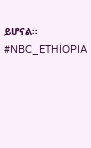ይሆናል።
#NBC_ETHIOPIA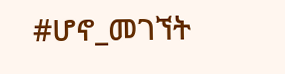#ሆኖ_መገኘት